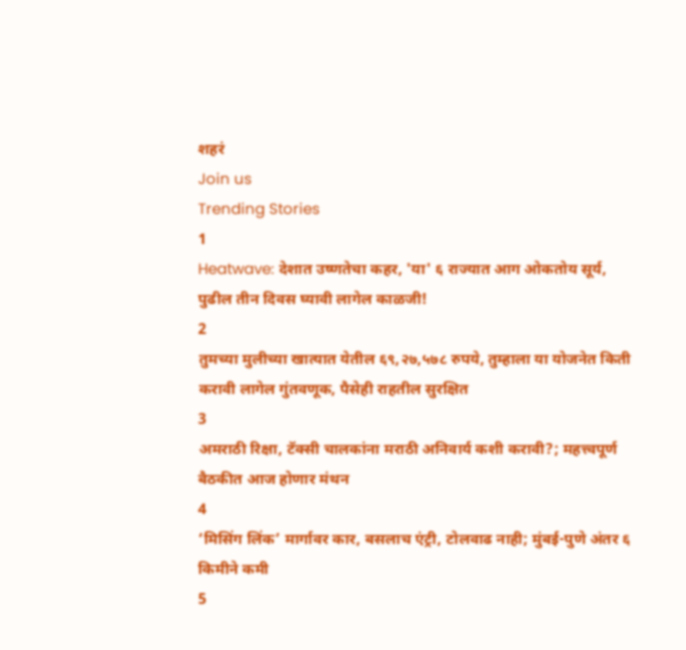शहरं
Join us
Trending Stories
1
Heatwave: देशात उष्णतेचा कहर, 'या' ६ राज्यात आग ओकतोय सूर्य, पुढील तीन दिवस घ्यावी लागेल काळजी!
2
तुमच्या मुलीच्या खात्यात येतील ६९,२७,५७८ रुपये, तुम्हाला या योजनेत किती करावी लागेल गुंतवणूक, पैसेही राहतील सुरक्षित
3
अमराठी रिक्षा, टॅक्सी चालकांना मराठी अनिवार्य कशी करावी?; महत्त्वपूर्ण बैठकीत आज होणार मंथन
4
‘मिसिंग लिंक’ मार्गावर कार, बसलाच एंट्री, टोलवाढ नाही; मुंबई-पुणे अंतर ६ किमीने कमी
5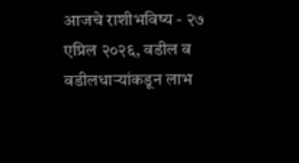आजचे राशीभविष्य - २७ एप्रिल २०२६, वडील व वडीलधार्‍यांकडून लाभ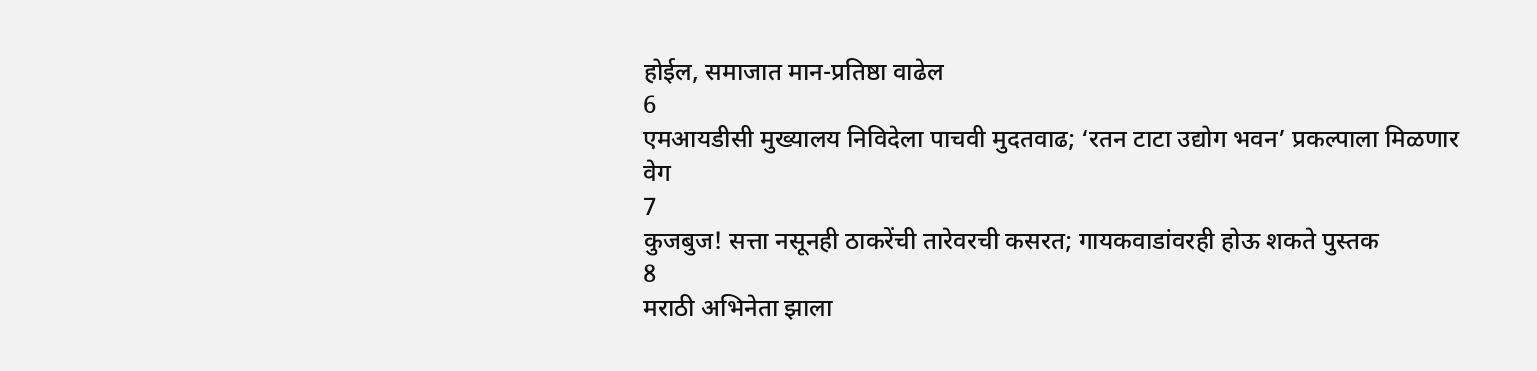होईल, समाजात मान-प्रतिष्ठा वाढेल
6
एमआयडीसी मुख्यालय निविदेला पाचवी मुदतवाढ; ‘रतन टाटा उद्योग भवन’ प्रकल्पाला मिळणार वेग
7
कुजबुज! सत्ता नसूनही ठाकरेंची तारेवरची कसरत; गायकवाडांवरही होऊ शकते पुस्तक
8
मराठी अभिनेता झाला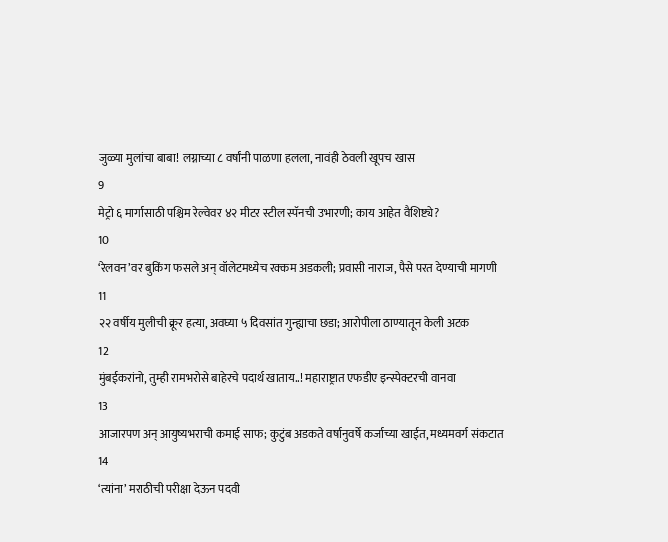जुळ्या मुलांचा बाबा! लग्नाच्या ८ वर्षांनी पाळणा हलला, नावंही ठेवली खूपच खास
9
मेट्रो ६ मार्गासाठी पश्चिम रेल्वेवर ४२ मीटर स्टील स्पॅनची उभारणी; काय आहेत वैशिष्ट्ये?
10
‘रेलवन’वर बुकिंग फसले अन् वॉलेटमध्येच रक्कम अडकली; प्रवासी नाराज, पैसे परत देण्याची मागणी
11
२२ वर्षीय मुलीची क्रूर हत्या, अवघ्या ५ दिवसांत गुन्ह्याचा छडा; आरोपीला ठाण्यातून केली अटक
12
मुंबईकरांनो, तुम्ही रामभरोसे बाहेरचे पदार्थ खाताय..! महाराष्ट्रात एफडीए इन्स्पेक्टरची वानवा
13
आजारपण अन् आयुष्यभराची कमाई साफ; कुटुंब अडकते वर्षानुवर्षे कर्जाच्या खाईत, मध्यमवर्ग संकटात
14
‘त्यांना’ मराठीची परीक्षा देऊन पदवी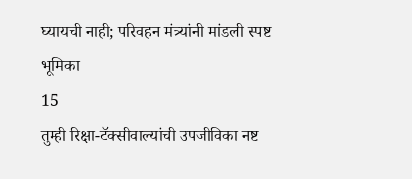घ्यायची नाही; परिवहन मंत्र्यांनी मांडली स्पष्ट भूमिका
15
तुम्ही रिक्षा-टॅक्सीवाल्यांची उपजीविका नष्ट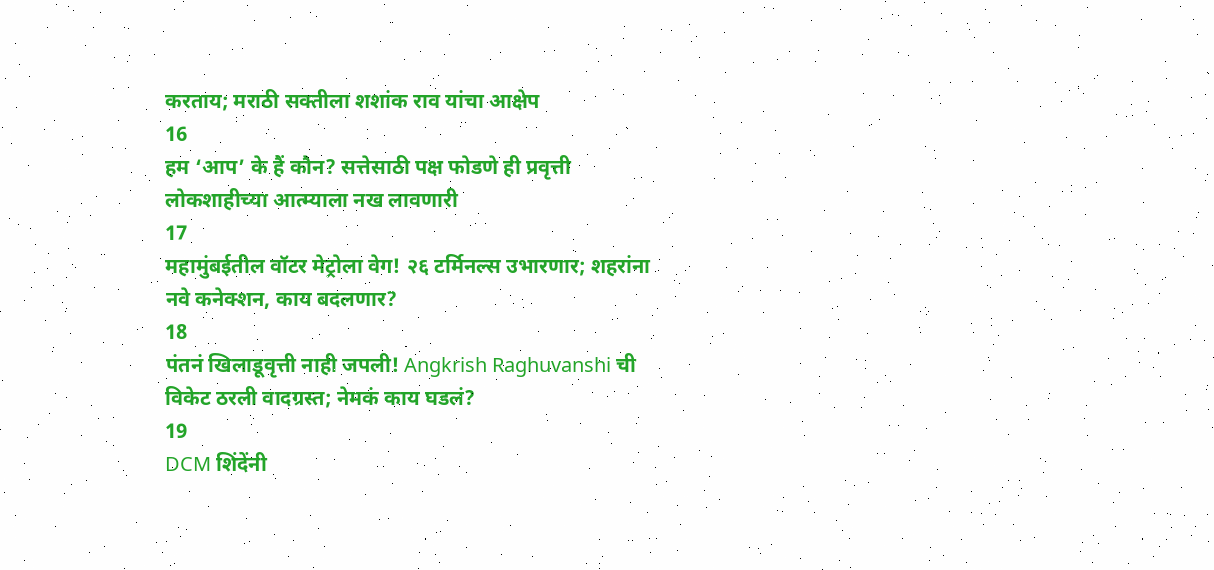करताय; मराठी सक्तीला शशांक राव यांचा आक्षेप
16
हम ‘आप’ के हैं कौन? सत्तेसाठी पक्ष फोडणे ही प्रवृत्ती लोकशाहीच्या आत्म्याला नख लावणारी
17
महामुंबईतील वॉटर मेट्रोला वेग! २६ टर्मिनल्स उभारणार; शहरांना नवे कनेक्शन, काय बदलणार?
18
पंतनं खिलाडूवृत्ती नाही जपली! Angkrish Raghuvanshi ची विकेट ठरली वादग्रस्त; नेमकं काय घडलं?
19
DCM शिंदेंनी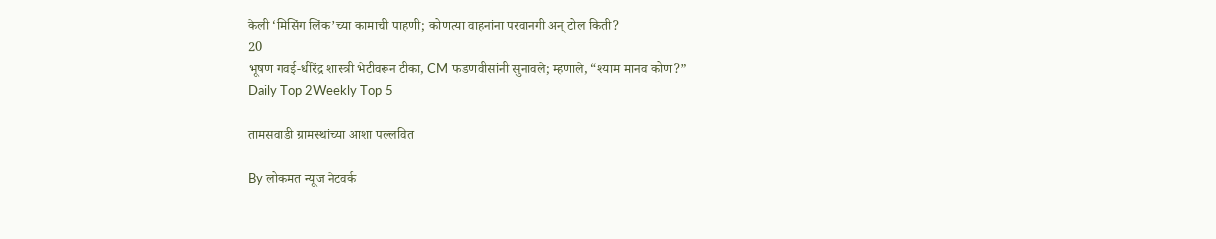केली ‘मिसिंग लिंक’च्या कामाची पाहणी; कोणत्या वाहनांना परवानगी अन् टोल किती?
20
भूषण गवई-धीरेंद्र शास्त्री भेटीवरून टीका, CM फडणवीसांनी सुनावले; म्हणाले, “श्याम मानव कोण?”
Daily Top 2Weekly Top 5

तामसवाडी ग्रामस्थांच्या आशा पल्लवित

By लोकमत न्यूज नेटवर्क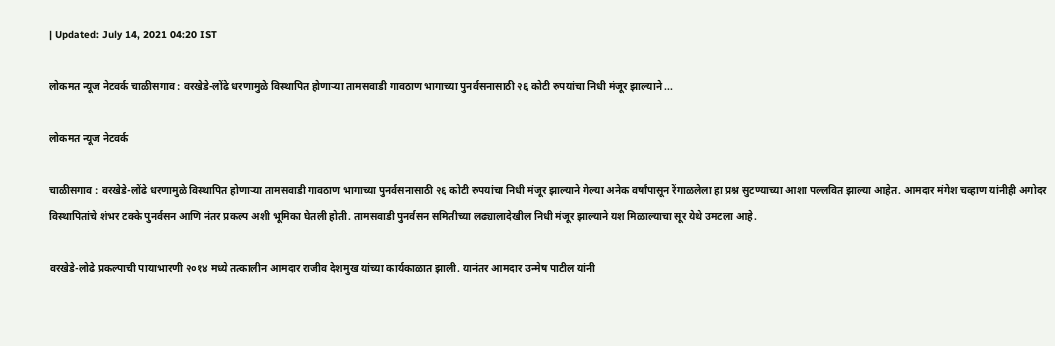| Updated: July 14, 2021 04:20 IST

लोकमत न्यूज नेटवर्क चाळीसगाव : वरखेडे-लोंढे धरणामुळे विस्थापित होणाऱ्या तामसवाडी गावठाण भागाच्या पुनर्वसनासाठी २६ कोटी रुपयांचा निधी मंजूर झाल्याने ...

लोकमत न्यूज नेटवर्क

चाळीसगाव : वरखेडे-लोंढे धरणामुळे विस्थापित होणाऱ्या तामसवाडी गावठाण भागाच्या पुनर्वसनासाठी २६ कोटी रुपयांचा निधी मंजूर झाल्याने गेल्या अनेक वर्षांपासून रेंगाळलेला हा प्रश्न सुटण्याच्या आशा पल्लवित झाल्या आहेत. आमदार मंगेश चव्हाण यांनीही अगोदर विस्थापितांचे शंभर टक्के पुनर्वसन आणि नंतर प्रकल्प अशी भूमिका घेतली होती. तामसवाडी पुनर्वसन समितीच्या लढ्यालादेखील निधी मंजूर झाल्याने यश मिळाल्याचा सूर येथे उमटला आहे.

वरखेडे-लोढे प्रकल्पाची पायाभारणी २०१४ मध्ये तत्कालीन आमदार राजीव देशमुख यांच्या कार्यकाळात झाली. यानंतर आमदार उन्मेष पाटील यांनी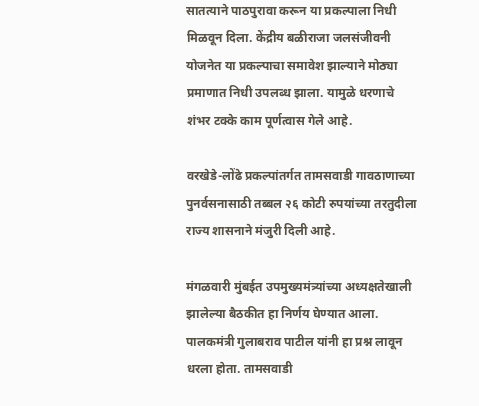सातत्याने पाठपुरावा करून या प्रकल्पाला निधी मिळवून दिला. केंद्रीय बळीराजा जलसंजीवनी योजनेत या प्रकल्पाचा समावेश झाल्याने मोठ्या प्रमाणात निधी उपलब्ध झाला. यामुळे धरणाचे शंभर टक्के काम पूर्णत्वास गेले आहे.

वरखेडे-लोंढे प्रकल्पांतर्गत तामसवाडी गावठाणाच्या पुनर्वसनासाठी तब्बल २६ कोटी रुपयांच्या तरतुदीला राज्य शासनाने मंजुरी दिली आहे.

मंगळवारी मुंबईत उपमुख्यमंत्र्यांच्या अध्यक्षतेखाली झालेल्या बैठकीत हा निर्णय घेण्यात आला. पालकमंत्री गुलाबराव पाटील यांनी हा प्रश्न लावून धरला होता. तामसवाडी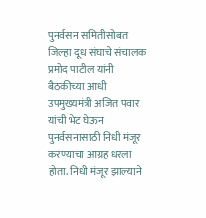पुनर्वसन समितीसोबत जिल्हा दूध संघाचे संचालक प्रमोद पाटील यांनी बैठकीच्या आधी उपमुख्यमंत्री अजित पवार यांची भेट घेऊन पुनर्वसनासाठी निधी मंजूर करण्याचा आग्रह धरला होता. निधी मंजूर झाल्याने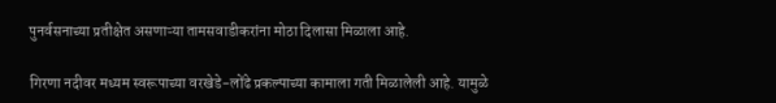पुनर्वसनाच्या प्रतीक्षेत असणाऱ्या तामसवाडीकरांना मोठा दिलासा मिळाला आहे.

गिरणा नदीवर मध्यम स्वरूपाच्या वरखेडे-लोंढे प्रकल्पाच्या कामाला गती मिळालेली आहे. यामुळे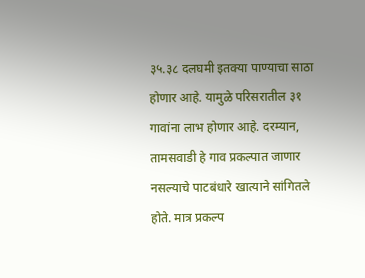३५.३८ दलघमी इतक्या पाण्याचा साठा होणार आहे. यामुळे परिसरातील ३१ गावांना लाभ होणार आहे. दरम्यान, तामसवाडी हे गाव प्रकल्पात जाणार नसल्याचे पाटबंधारे खात्याने सांगितले होते. मात्र प्रकल्प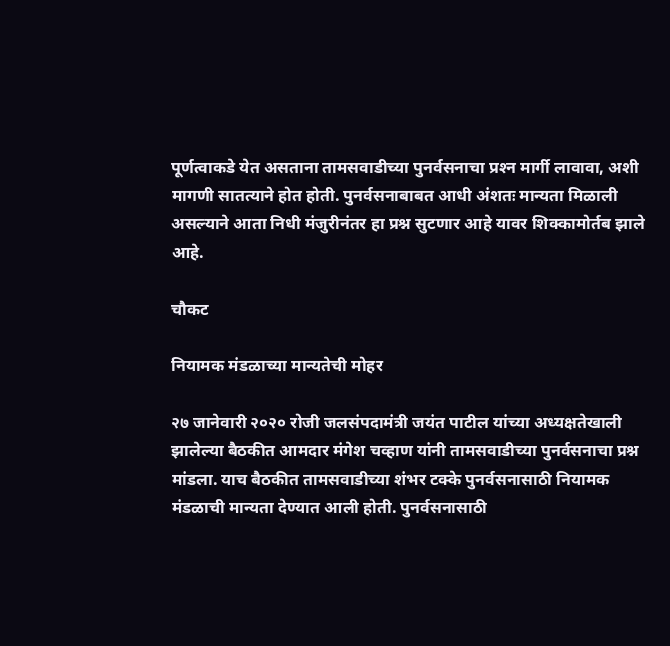पूर्णत्वाकडे येत असताना तामसवाडीच्या पुनर्वसनाचा प्रश्‍न मार्गी लावावा, अशी मागणी सातत्याने होत होती. पुनर्वसनाबाबत आधी अंशतः मान्यता मिळाली असल्याने आता निधी मंजुरीनंतर हा प्रश्न सुटणार आहे यावर शिक्कामोर्तब झाले आहे.

चौकट

नियामक मंडळाच्या मान्यतेची मोहर

२७ जानेवारी २०२० रोजी जलसंपदामंत्री जयंत पाटील यांच्या अध्यक्षतेखाली झालेल्या बैठकीत आमदार मंगेश चव्हाण यांनी तामसवाडीच्या पुनर्वसनाचा प्रश्न मांडला. याच बैठकीत तामसवाडीच्या शंभर टक्के पुनर्वसनासाठी नियामक मंडळाची मान्यता देण्यात आली होती. पुनर्वसनासाठी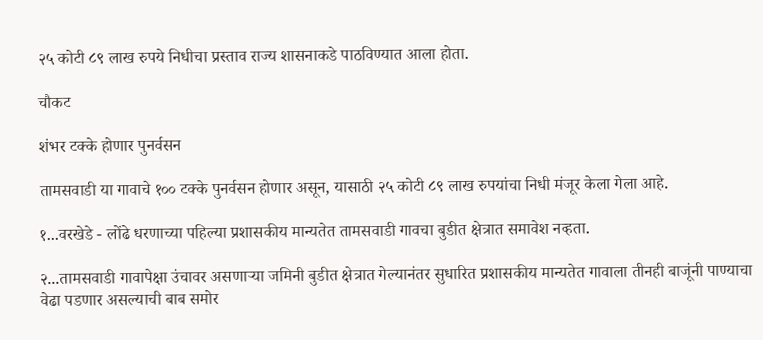२५ कोटी ८९ लाख रुपये निधीचा प्रस्ताव राज्य शासनाकडे पाठविण्यात आला होता.

चौकट

शंभर टक्के होणार पुनर्वसन

तामसवाडी या गावाचे १०० टक्के पुनर्वसन होणार असून, यासाठी २५ कोटी ८९ लाख रुपयांचा निधी मंजूर केला गेला आहे.

१...वरखेडे - लोंढे धरणाच्या पहिल्या प्रशासकीय मान्यतेत तामसवाडी गावचा बुडीत क्षेत्रात समावेश नव्हता.

२...तामसवाडी गावापेक्षा उंचावर असणाऱ्या जमिनी बुडीत क्षेत्रात गेल्यानंतर सुधारित प्रशासकीय मान्यतेत गावाला तीनही बाजूंनी पाण्याचा वेढा पडणार असल्याची बाब समोर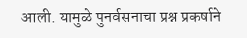आली. यामुळे पुनर्वसनाचा प्रश्न प्रकर्षाने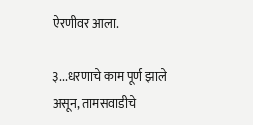ऐरणीवर आला.

३...धरणाचे काम पूर्ण झाले असून, तामसवाडीचे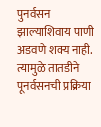पुनर्वसन झाल्याशिवाय पाणी अडवणे शक्य नाही. त्यामुळे तातडीने पूनर्वसनची प्रक्रिया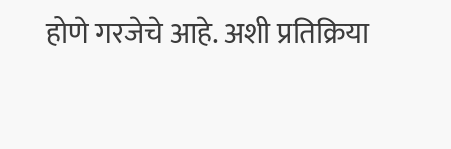होणे गरजेचे आहे. अशी प्रतिक्रिया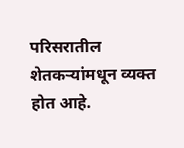परिसरातील शेतकऱ्यांमधून व्यक्त होत आहे.